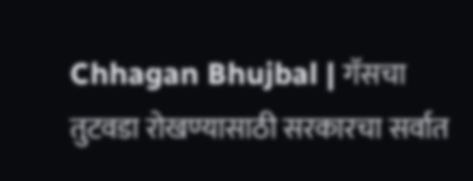Chhagan Bhujbal | गॅसचा तुटवडा रोखण्यासाठी सरकारचा सर्वात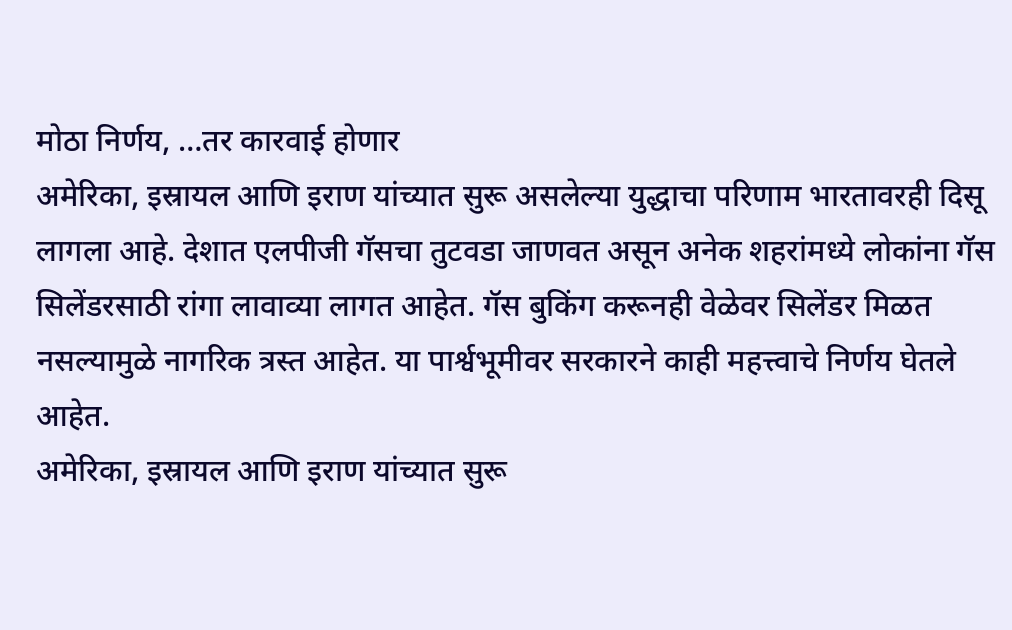मोठा निर्णय, …तर कारवाई होणार
अमेरिका, इस्रायल आणि इराण यांच्यात सुरू असलेल्या युद्धाचा परिणाम भारतावरही दिसू लागला आहे. देशात एलपीजी गॅसचा तुटवडा जाणवत असून अनेक शहरांमध्ये लोकांना गॅस सिलेंडरसाठी रांगा लावाव्या लागत आहेत. गॅस बुकिंग करूनही वेळेवर सिलेंडर मिळत नसल्यामुळे नागरिक त्रस्त आहेत. या पार्श्वभूमीवर सरकारने काही महत्त्वाचे निर्णय घेतले आहेत.
अमेरिका, इस्रायल आणि इराण यांच्यात सुरू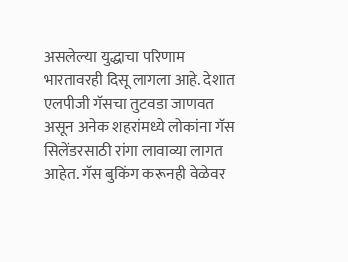असलेल्या युद्धाचा परिणाम भारतावरही दिसू लागला आहे. देशात एलपीजी गॅसचा तुटवडा जाणवत असून अनेक शहरांमध्ये लोकांना गॅस सिलेंडरसाठी रांगा लावाव्या लागत आहेत. गॅस बुकिंग करूनही वेळेवर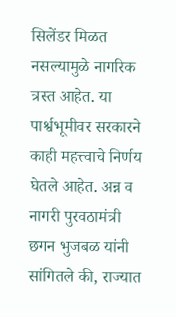सिलेंडर मिळत नसल्यामुळे नागरिक त्रस्त आहेत. या पार्श्वभूमीवर सरकारने काही महत्त्वाचे निर्णय घेतले आहेत. अन्न व नागरी पुरवठामंत्री छगन भुजबळ यांनी सांगितले की, राज्यात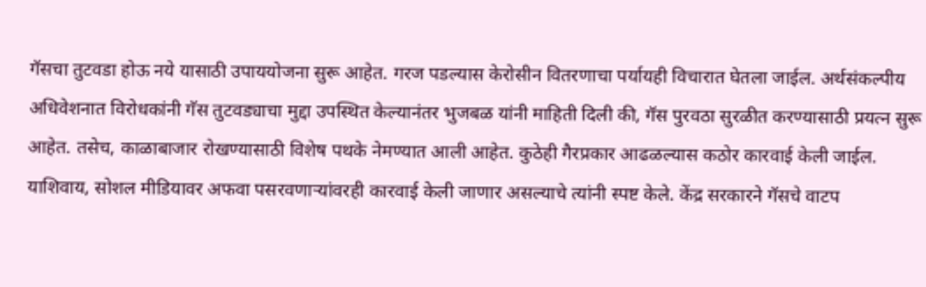गॅसचा तुटवडा होऊ नये यासाठी उपाययोजना सुरू आहेत. गरज पडल्यास केरोसीन वितरणाचा पर्यायही विचारात घेतला जाईल. अर्थसंकल्पीय अधिवेशनात विरोधकांनी गॅस तुटवड्याचा मुद्दा उपस्थित केल्यानंतर भुजबळ यांनी माहिती दिली की, गॅस पुरवठा सुरळीत करण्यासाठी प्रयत्न सुरू आहेत. तसेच, काळाबाजार रोखण्यासाठी विशेष पथके नेमण्यात आली आहेत. कुठेही गैरप्रकार आढळल्यास कठोर कारवाई केली जाईल. याशिवाय, सोशल मीडियावर अफवा पसरवणाऱ्यांवरही कारवाई केली जाणार असल्याचे त्यांनी स्पष्ट केले. केंद्र सरकारने गॅसचे वाटप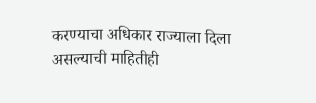करण्याचा अधिकार राज्याला दिला असल्याची माहितीही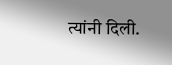त्यांनी दिली.